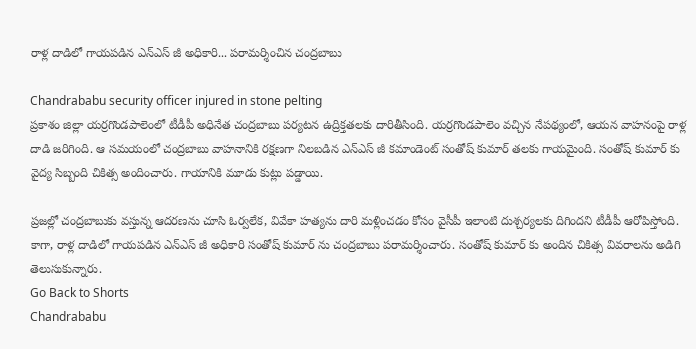రాళ్ల దాడిలో గాయపడిన ఎన్ఎస్ జీ అధికారి... పరామర్శించిన చంద్రబాబు

Chandrababu security officer injured in stone pelting
ప్రకాశం జిల్లా యర్రగొండపాలెంలో టీడీపీ అధినేత చంద్రబాబు పర్యటన ఉద్రిక్తతలకు దారితీసింది. యర్రగొండపాలెం వచ్చిన నేపథ్యంలో, ఆయన వాహనంపై రాళ్ల దాడి జరిగింది. ఆ సమయంలో చంద్రబాబు వాహనానికి రక్షణగా నిలబడిన ఎన్ఎస్ జీ కమాండెంట్ సంతోష్ కుమార్ తలకు గాయమైంది. సంతోష్ కుమార్ కు వైద్య సిబ్బంది చికిత్స అందించారు. గాయానికి మూడు కుట్లు పడ్డాయి.

ప్రజల్లో చంద్రబాబుకు వస్తున్న ఆదరణను చూసి ఓర్వలేక, వివేకా హత్యను దారి మళ్లించడం కోసం వైసీపీ ఇలాంటి దుశ్చర్యలకు దిగిందని టీడీపీ ఆరోపిస్తోంది. కాగా, రాళ్ల దాడిలో గాయపడిన ఎన్ఎస్ జీ అధికారి సంతోష్ కుమార్ ను చంద్రబాబు పరామర్శించారు. సంతోష్ కుమార్ కు అందిన చికిత్స వివరాలను అడిగి తెలుసుకున్నారు.
Go Back to Shorts
Chandrababu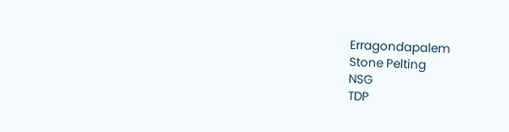Erragondapalem
Stone Pelting
NSG
TDP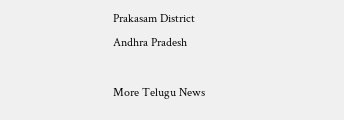Prakasam District
Andhra Pradesh

More Telugu News